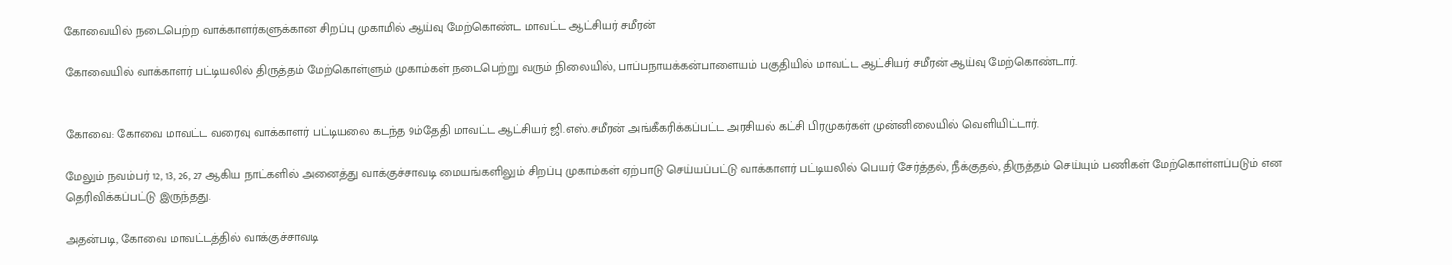கோவையில் நடைபெற்ற வாக்காளர்களுக்கான சிறப்பு முகாமில் ஆய்வு மேற்கொண்ட மாவட்ட ஆட்சியர் சமீரன்

கோவையில் வாக்காளர் பட்டியலில் திருத்தம் மேற்கொள்ளும் முகாம்கள் நடைபெற்று வரும் நிலையில், பாப்பநாயக்கன்பாளையம் பகுதியில் மாவட்ட ஆட்சியர் சமீரன் ஆய்வு மேற்கொண்டார்.


கோவை: கோவை மாவட்ட வரைவு வாக்காளர் பட்டியலை கடந்த 9ம்தேதி மாவட்ட ஆட்சியர் ஜி.எஸ்.சமீரன் அங்கீகரிக்கப்பட்ட அரசியல் கட்சி பிரமுகர்கள் முன்னிலையில் வெளியிட்டார்.

மேலும் நவம்பர் 12, 13, 26, 27 ஆகிய நாட்களில் அனைத்து வாக்குச்சாவடி மையங்களிலும் சிறப்பு முகாம்கள் ஏற்பாடு செய்யப்பட்டு வாக்காளர் பட்டியலில் பெயர் சேர்த்தல், நீக்குதல், திருத்தம் செய்யும் பணிகள் மேற்கொள்ளப்படும் என தெரிவிக்கப்பட்டு இருந்தது.

அதன்படி, கோவை மாவட்டத்தில் வாக்குச்சாவடி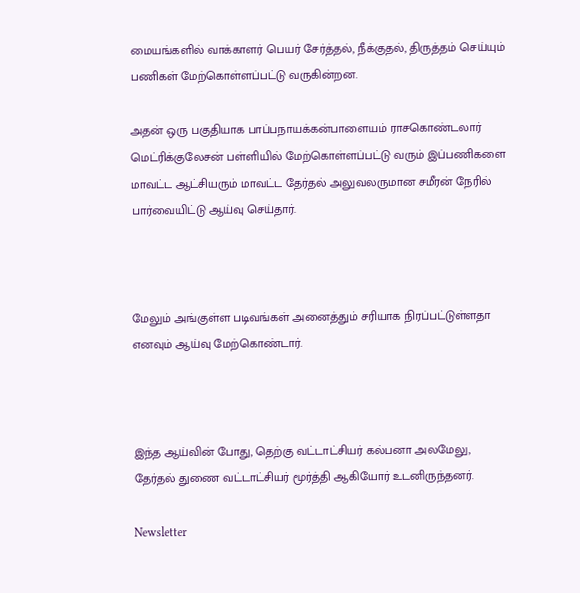மையங்களில் வாக்காளர் பெயர் சேர்த்தல், நீக்குதல், திருத்தம் செய்யும் பணிகள் மேற்கொள்ளப்பட்டு வருகின்றன.

அதன் ஒரு பகுதியாக பாப்பநாயக்கன்பாளையம் ராசகொண்டலார் மெட்ரிக்குலேசன் பள்ளியில் மேற்கொள்ளப்பட்டு வரும் இப்பணிகளை மாவட்ட ஆட்சியரும் மாவட்ட தேர்தல் அலுவலருமான சமீரன் நேரில் பார்வையிட்டு ஆய்வு செய்தார்.



மேலும் அங்குள்ள படிவங்கள் அனைத்தும் சரியாக நிரப்பட்டுள்ளதா எனவும் ஆய்வு மேற்கொண்டார்.



இந்த ஆய்வின் போது, தெற்கு வட்டாட்சியர் கல்பனா அலமேலு, தேர்தல் துணை வட்டாட்சியர் மூர்த்தி ஆகியோர் உடனிருந்தனர்.

Newsletter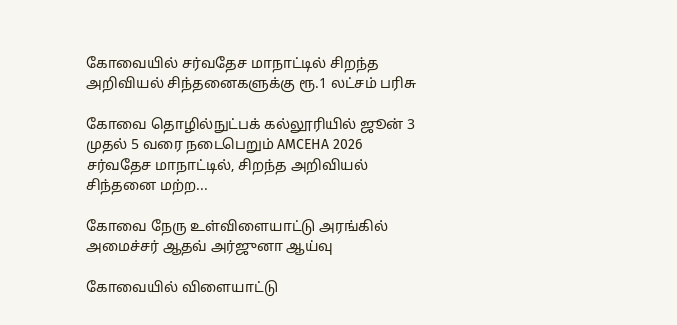கோவையில் சர்வதேச மாநாட்டில் சிறந்த அறிவியல் சிந்தனைகளுக்கு ரூ.1 லட்சம் பரிசு

கோவை தொழில்நுட்பக் கல்லூரியில் ஜூன் 3 முதல் 5 வரை நடைபெறும் AMCEHA 2026 சர்வதேச மாநாட்டில், சிறந்த அறிவியல் சிந்தனை மற்ற...

கோவை நேரு உள்விளையாட்டு அரங்கில் அமைச்சர் ஆதவ் அர்ஜுனா ஆய்வு

கோவையில் விளையாட்டு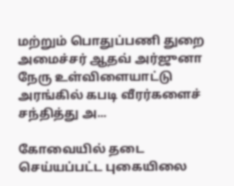மற்றும் பொதுப்பணி துறை அமைச்சர் ஆதவ் அர்ஜுனா நேரு உள்விளையாட்டு அரங்கில் கபடி வீரர்களைச் சந்தித்து அ...

கோவையில் தடை செய்யப்பட்ட புகையிலை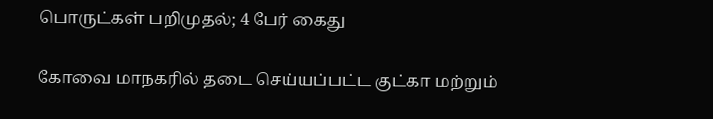பொருட்கள் பறிமுதல்; 4 பேர் கைது

கோவை மாநகரில் தடை செய்யப்பட்ட குட்கா மற்றும்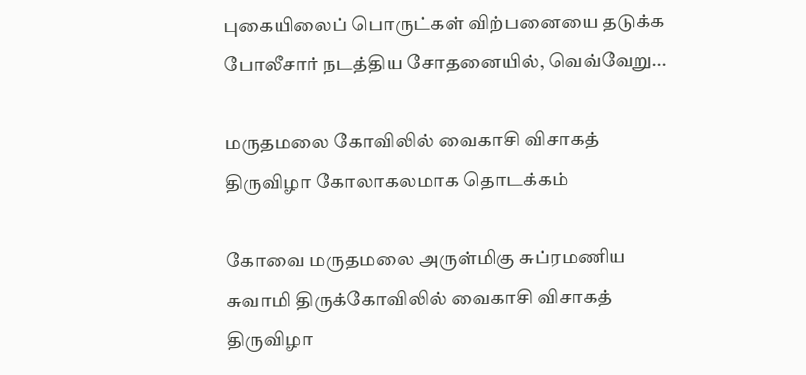புகையிலைப் பொருட்கள் விற்பனையை தடுக்க போலீசார் நடத்திய சோதனையில், வெவ்வேறு...

மருதமலை கோவிலில் வைகாசி விசாகத் திருவிழா கோலாகலமாக தொடக்கம்

கோவை மருதமலை அருள்மிகு சுப்ரமணிய சுவாமி திருக்கோவிலில் வைகாசி விசாகத் திருவிழா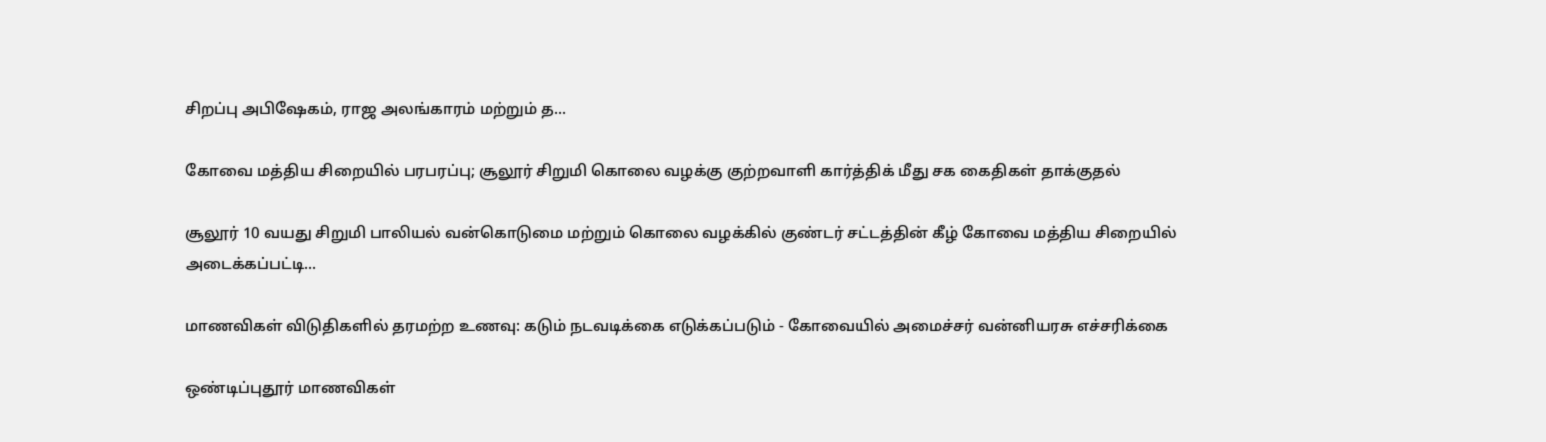சிறப்பு அபிஷேகம், ராஜ அலங்காரம் மற்றும் த...

கோவை மத்திய சிறையில் பரபரப்பு; சூலூர் சிறுமி கொலை வழக்கு குற்றவாளி கார்த்திக் மீது சக கைதிகள் தாக்குதல்

சூலூர் 10 வயது சிறுமி பாலியல் வன்கொடுமை மற்றும் கொலை வழக்கில் குண்டர் சட்டத்தின் கீழ் கோவை மத்திய சிறையில் அடைக்கப்பட்டி...

மாணவிகள் விடுதிகளில் தரமற்ற உணவு: கடும் நடவடிக்கை எடுக்கப்படும் - கோவையில் அமைச்சர் வன்னியரசு எச்சரிக்கை

ஒண்டிப்புதூர் மாணவிகள்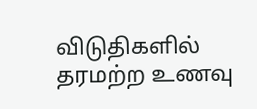விடுதிகளில் தரமற்ற உணவு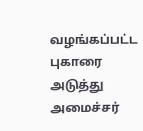வழங்கப்பட்ட புகாரை அடுத்து அமைச்சர்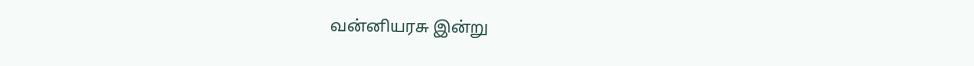வன்னியரசு இன்று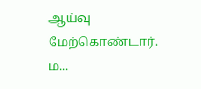ஆய்வு மேற்கொண்டார். ம...